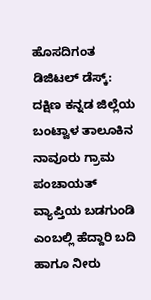ಹೊಸದಿಗಂತ ಡಿಜಿಟಲ್ ಡೆಸ್ಕ್:
ದಕ್ಷಿಣ ಕನ್ನಡ ಜಿಲ್ಲೆಯ ಬಂಟ್ವಾಳ ತಾಲೂಕಿನ ನಾವೂರು ಗ್ರಾಮ ಪಂಚಾಯತ್ ವ್ಯಾಪ್ತಿಯ ಬಡಗುಂಡಿ ಎಂಬಲ್ಲಿ ಹೆದ್ದಾರಿ ಬದಿ ಹಾಗೂ ನೀರು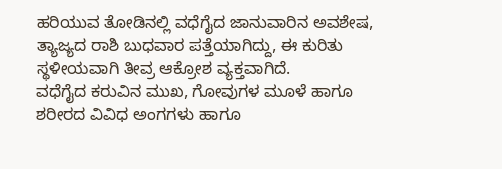ಹರಿಯುವ ತೋಡಿನಲ್ಲಿ ವಧೆಗೈದ ಜಾನುವಾರಿನ ಅವಶೇಷ, ತ್ಯಾಜ್ಯದ ರಾಶಿ ಬುಧವಾರ ಪತ್ತೆಯಾಗಿದ್ದು, ಈ ಕುರಿತು ಸ್ಥಳೀಯವಾಗಿ ತೀವ್ರ ಆಕ್ರೋಶ ವ್ಯಕ್ತವಾಗಿದೆ.
ವಧೆಗೈದ ಕರುವಿನ ಮುಖ, ಗೋವುಗಳ ಮೂಳೆ ಹಾಗೂ ಶರೀರದ ವಿವಿಧ ಅಂಗಗಳು ಹಾಗೂ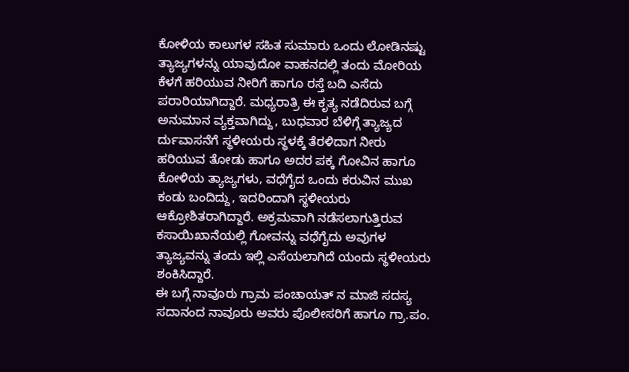ಕೋಳಿಯ ಕಾಲುಗಳ ಸಹಿತ ಸುಮಾರು ಒಂದು ಲೋಡಿನಷ್ಟು ತ್ಯಾಜ್ಯಗಳನ್ನು ಯಾವುದೋ ವಾಹನದಲ್ಲಿ ತಂದು ಮೋರಿಯ ಕೆಳಗೆ ಹರಿಯುವ ನೀರಿಗೆ ಹಾಗೂ ರಸ್ತೆ ಬದಿ ಎಸೆದು ಪರಾರಿಯಾಗಿದ್ದಾರೆ. ಮಧ್ಯರಾತ್ರಿ ಈ ಕೃತ್ಯ ನಡೆದಿರುವ ಬಗ್ಗೆ ಅನುಮಾನ ವ್ಯಕ್ತವಾಗಿದ್ದು, ಬುಧವಾರ ಬೆಳಿಗ್ಗೆ ತ್ಯಾಜ್ಯದ ರ್ದುವಾಸನೆಗೆ ಸ್ಥಳೀಯರು ಸ್ಥಳಕ್ಕೆ ತೆರಳಿದಾಗ ನೀರು ಹರಿಯುವ ತೋಡು ಹಾಗೂ ಅದರ ಪಕ್ಕ ಗೋವಿನ ಹಾಗೂ ಕೋಳಿಯ ತ್ಯಾಜ್ಯಗಳು, ವಧೆಗೈದ ಒಂದು ಕರುವಿನ ಮುಖ ಕಂಡು ಬಂದಿದ್ದು, ಇದರಿಂದಾಗಿ ಸ್ಥಳೀಯರು ಆಕ್ರೋಶಿತರಾಗಿದ್ದಾರೆ. ಅಕ್ರಮವಾಗಿ ನಡೆಸಲಾಗುತ್ತಿರುವ ಕಸಾಯಿಖಾನೆಯಲ್ಲಿ ಗೋವನ್ನು ವಧೆಗೈದು ಅವುಗಳ ತ್ಯಾಜ್ಯವನ್ನು ತಂದು ಇಲ್ಲಿ ಎಸೆಯಲಾಗಿದೆ ಯಂದು ಸ್ಥಳೀಯರು ಶಂಕಿಸಿದ್ದಾರೆ.
ಈ ಬಗ್ಗೆ ನಾವೂರು ಗ್ರಾಮ ಪಂಚಾಯತ್ ನ ಮಾಜಿ ಸದಸ್ಯ ಸದಾನಂದ ನಾವೂರು ಅವರು ಪೊಲೀಸರಿಗೆ ಹಾಗೂ ಗ್ರಾ.ಪಂ.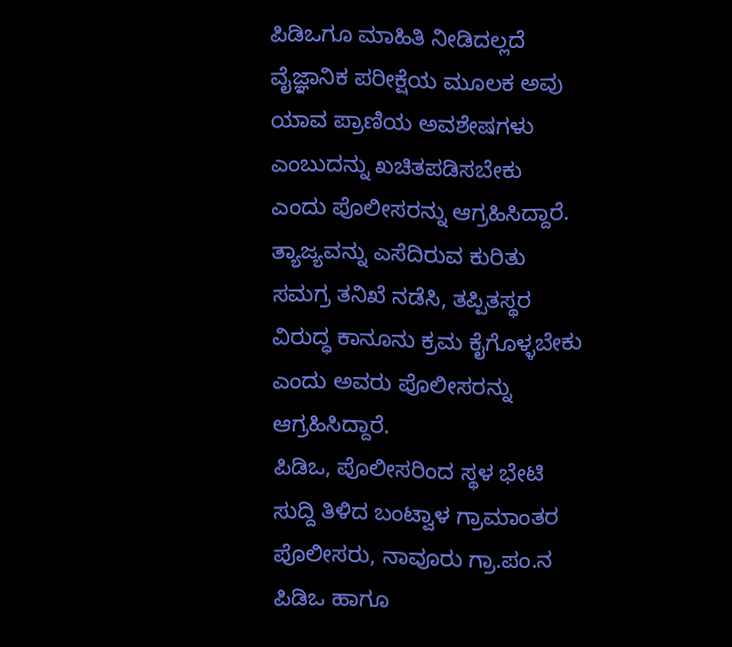ಪಿಡಿಒಗೂ ಮಾಹಿತಿ ನೀಡಿದಲ್ಲದೆ ವೈಜ್ಞಾನಿಕ ಪರೀಕ್ಷೆಯ ಮೂಲಕ ಅವು ಯಾವ ಪ್ರಾಣಿಯ ಅವಶೇಷಗಳು ಎಂಬುದನ್ನು ಖಚಿತಪಡಿಸಬೇಕು ಎಂದು ಪೊಲೀಸರನ್ನು ಆಗ್ರಹಿಸಿದ್ದಾರೆ. ತ್ಯಾಜ್ಯವನ್ನು ಎಸೆದಿರುವ ಕುರಿತು ಸಮಗ್ರ ತನಿಖೆ ನಡೆಸಿ, ತಪ್ಪಿತಸ್ಥರ ವಿರುದ್ಧ ಕಾನೂನು ಕ್ರಮ ಕೈಗೊಳ್ಳಬೇಕು ಎಂದು ಅವರು ಪೊಲೀಸರನ್ನು ಆಗ್ರಹಿಸಿದ್ದಾರೆ.
ಪಿಡಿಒ, ಪೊಲೀಸರಿಂದ ಸ್ಥಳ ಭೇಟಿ
ಸುದ್ದಿ ತಿಳಿದ ಬಂಟ್ವಾಳ ಗ್ರಾಮಾಂತರ ಪೊಲೀಸರು, ನಾವೂರು ಗ್ರಾ.ಪಂ.ನ ಪಿಡಿಒ ಹಾಗೂ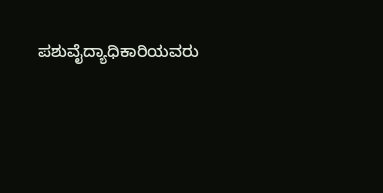ಪಶುವೈದ್ಯಾಧಿಕಾರಿಯವರು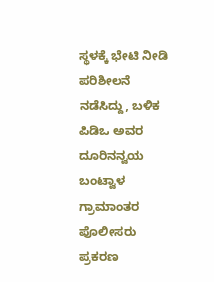ಸ್ಥಳಕ್ಕೆ ಭೇಟಿ ನೀಡಿ ಪರಿಶೀಲನೆ ನಡೆಸಿದ್ದು, ಬಳಿಕ ಪಿಡಿಒ ಅವರ ದೂರಿನನ್ವಯ ಬಂಟ್ವಾಳ ಗ್ರಾಮಾಂತರ ಪೊಲೀಸರು ಪ್ರಕರಣ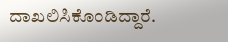ದಾಖಲಿಸಿಕೊಂಡಿದ್ದಾರೆ.